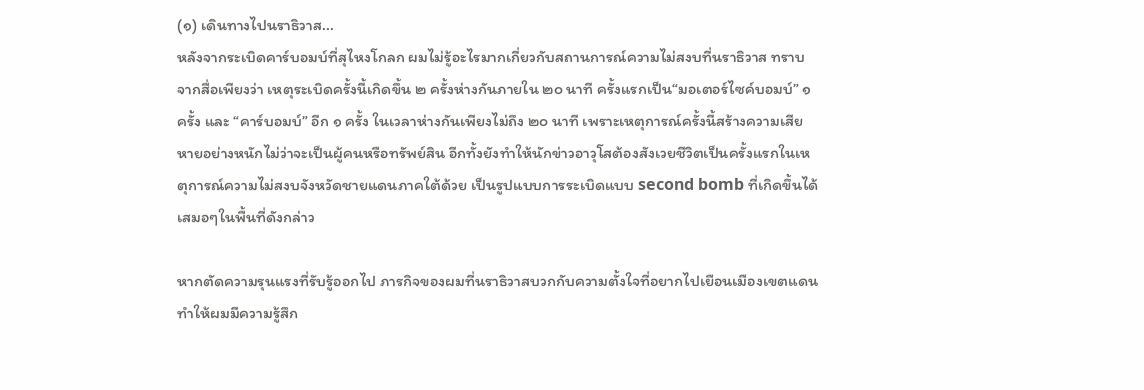(๑) เดินทางไปนราธิวาส...
หลังจากระเบิดคาร์บอมบ์ที่สุไหงโกลก ผมไม่รู้อะไรมากเกี่ยวกับสถานการณ์ความไม่สงบที่นราธิวาส ทราบจากสื่อเพียงว่า เหตุระเบิดครั้งนี้เกิดขึ้น ๒ ครั้งห่างกันภายใน ๒๐ นาที ครั้งแรกเป็น“มอเตอร์ไซค์บอมบ์” ๑ ครั้ง และ “คาร์บอมบ์” อีก ๑ ครั้ง ในเวลาห่างกันเพียงไม่ถึง ๒๐ นาที เพราะเหตุการณ์ครั้งนี้สร้างความเสียหายอย่างหนักไม่ว่าจะเป็นผู้คนหรือทรัพย์สิน อีกทั้งยังทำให้นักข่าวอาวุโสต้องสังเวยชีวิตเป็นครั้งแรกในเหตุการณ์ความไม่สงบจังหวัดชายแดนภาคใต้ด้วย เป็นรูปแบบการระเบิดแบบ second bomb ที่เกิดขึ้นได้เสมอๆในพื้นที่ดังกล่าว

หากตัดความรุนแรงที่รับรู้ออกไป ภารกิจของผมที่นราธิวาสบวกกับความตั้งใจที่อยากไปเยือนเมืองเขตแดนทำให้ผมมีความรู้สึก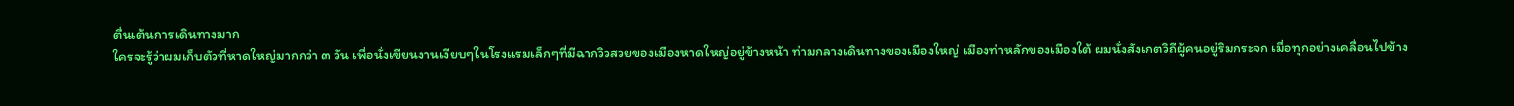ตื่นเต้นการเดินทางมาก
ใครจะรู้ว่าผมเก็บตัวที่หาดใหญ่มากกว่า ๓ วัน เพื่อนั่งเขียนงานเงียบๆในโรงแรมเล็กๆที่มีฉากวิวสวยของเมืองหาดใหญ่อยู่ข้างหน้า ท่ามกลางเดินทางของเมืองใหญ่ เมืองท่าหลักของเมืองใต้ ผมนั่งสังเกตวิถีผู้คนอยู่ริมกระจก เมื่อทุกอย่างเคลื่อนไปข้าง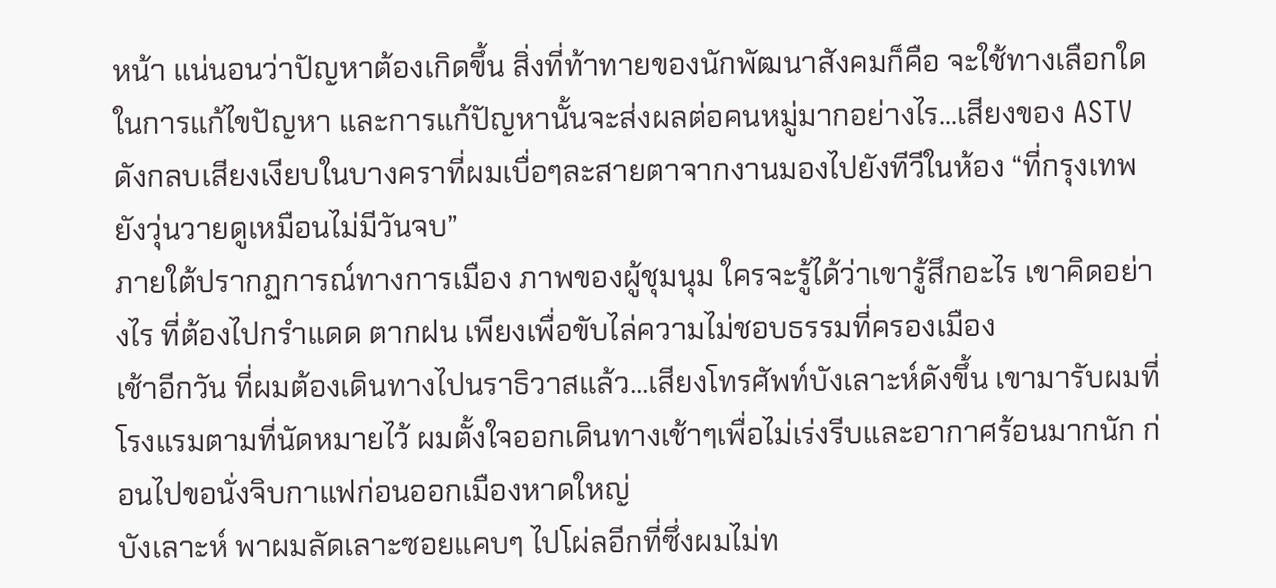หน้า แน่นอนว่าปัญหาต้องเกิดขึ้น สิ่งที่ท้าทายของนักพัฒนาสังคมก็คือ จะใช้ทางเลือกใดในการแก้ไขปัญหา และการแก้ปัญหานั้นจะส่งผลต่อคนหมู่มากอย่างไร...เสียงของ ASTV ดังกลบเสียงเงียบในบางคราที่ผมเบื่อๆละสายตาจากงานมองไปยังทีวีในห้อง “ที่กรุงเทพยังวุ่นวายดูเหมือนไม่มีวันจบ”
ภายใต้ปรากฏการณ์ทางการเมือง ภาพของผู้ชุมนุม ใครจะรู้ได้ว่าเขารู้สึกอะไร เขาคิดอย่างไร ที่ต้องไปกรำแดด ตากฝน เพียงเพื่อขับไล่ความไม่ชอบธรรมที่ครองเมือง
เช้าอีกวัน ที่ผมต้องเดินทางไปนราธิวาสแล้ว...เสียงโทรศัพท์บังเลาะห์ดังขึ้น เขามารับผมที่โรงแรมตามที่นัดหมายไว้ ผมตั้งใจออกเดินทางเช้าๆเพื่อไม่เร่งรีบและอากาศร้อนมากนัก ก่อนไปขอนั่งจิบกาแฟก่อนออกเมืองหาดใหญ่
บังเลาะห์ พาผมลัดเลาะซอยแคบๆ ไปโผ่ลอีกที่ซึ่งผมไม่ท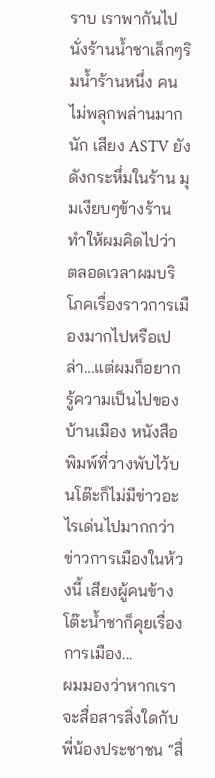ราบ เราพากันไปนั่งร้านน้ำชาเล็กๆริมน้ำร้านหนึ่ง คนไม่พลุกพล่านมากนัก เสียง ASTV ยังดังกระหึ่มในร้าน มุมเงียบๆข้างร้าน ทำให้ผมคิดไปว่า ตลอดเวลาผมบริโภคเรื่องราวการเมืองมากไปหรือเปล่า...แต่ผมก็อยากรู้ความเป็นไปของบ้านเมือง หนังสือพิมพ์ที่วางพับไว้บนโต๊ะก็ไม่มีข่าวอะไรเด่นไปมากกว่าข่าวการเมืองในห้วงนี้ เสียงผู้คนข้างโต๊ะน้ำชาก็คุยเรื่องการเมือง...
ผมมองว่าหากเราจะสื่อสารสิ่งใดกับพี่น้องประชาชน “สื่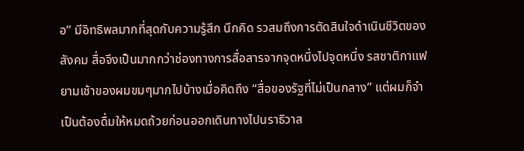อ” มีอิทธิพลมากที่สุดกับความรู้สึก นึกคิด รวสมถึงการตัดสินใจดำเนินชีวิตของสังคม สื่อจึงเป็นมากกว่าช่องทางการสื่อสารจากจุดหนึ่งไปจุดหนึ่ง รสชาติกาแฟยามเช้าของผมขมๆมากไปบ้างเมื่อคิดถึง “สื่อของรัฐที่ไม่เป็นกลาง” แต่ผมก็จำเป็นต้องดื่มให้หมดถ้วยก่อนออกเดินทางไปนราธิวาส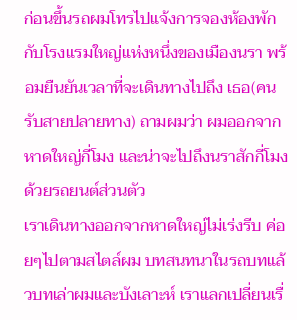ก่อนขึ้นรถผมโทรไปแจ้งการจองห้องพักกับโรงแรมใหญ่แห่งหนึ่งของเมืองนรา พร้อมยืนยันเวลาที่จะเดินทางไปถึง เธอ(คนรับสายปลายทาง) ถามผมว่า ผมออกจากหาดใหญ่กี่โมง และน่าจะไปถึงนราสักกี่โมงด้วยรถยนต์ส่วนตัว
เราเดินทางออกจากหาดใหญ่ไม่เร่งรีบ ค่อยๆไปตามสไตล์ผม บทสนทนาในรถบทแล้วบทเล่าผมและบังเลาะห์ เราแลกเปลี่ยนเรื่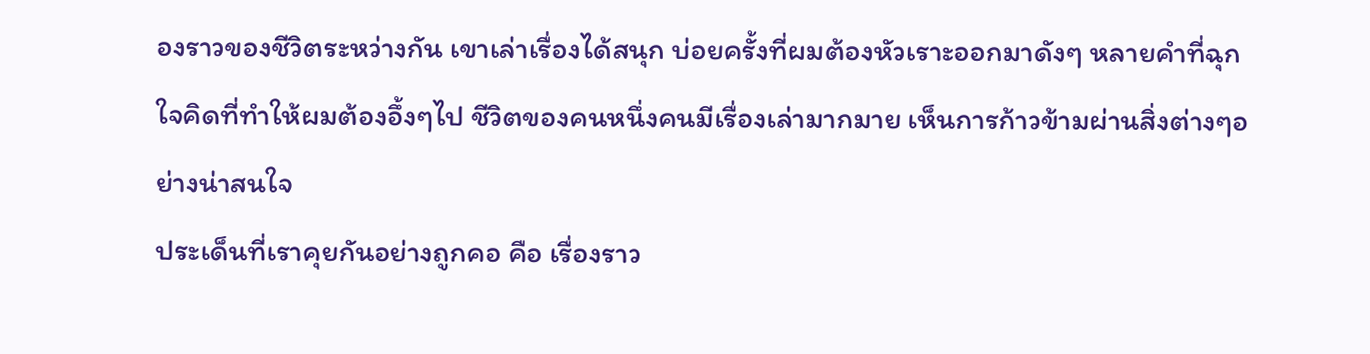องราวของชีวิตระหว่างกัน เขาเล่าเรื่องได้สนุก บ่อยครั้งที่ผมต้องหัวเราะออกมาดังๆ หลายคำที่ฉุกใจคิดที่ทำให้ผมต้องอึ้งๆไป ชีวิตของคนหนึ่งคนมีเรื่องเล่ามากมาย เห็นการก้าวข้ามผ่านสิ่งต่างๆอย่างน่าสนใจ
ประเด็นที่เราคุยกันอย่างถูกคอ คือ เรื่องราว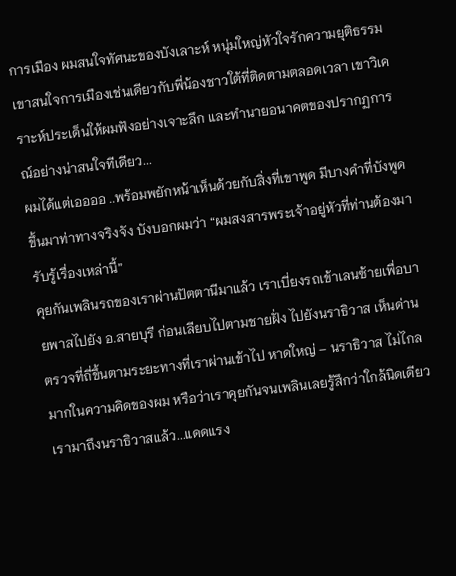การเมือง ผมสนใจทัศนะของบังเลาะห์ หนุ่มใหญ่หัวใจรักความยุติธรรม เขาสนใจการเมืองเช่นเดียวกับพี่น้องชาวใต้ที่ติดตามตลอดเวลา เขาวิเคราะห์ประเด็นให้ผมฟังอย่างเจาะลึก และทำนายอนาคตของปรากฏการณ์อย่างน่าสนใจทีเดียว...
ผมได้แต่เออออ ..พร้อมพยักหน้าเห็นด้วยกับสิ่งที่เขาพูด มีบางคำที่บังพูดขึ้นมาท่าทางจริงจัง บังบอกผมว่า “ผมสงสารพระเจ้าอยู่หัวที่ท่านต้องมารับรู้เรื่องเหล่านี้”
คุยกันเพลินรถของเราผ่านปัตตานีมาแล้ว เราเบี่ยงรถเข้าเลนซ้ายเพื่อบายพาสไปยัง อ.สายบุรี ก่อนเลียบไปตามชายฝั่ง ไปยังนราธิวาส เห็นด่านตรวจที่ถี่ขึ้นตามระยะทางที่เราผ่านเข้าไป หาดใหญ่ – นราธิวาส ไม่ไกลมากในความคิดของผม หรือว่าเราคุยกันจนเพลินเลยรู้สึกว่าใกล้นิดเดียว
เรามาถึงนราธิวาสแล้ว...แดดแรง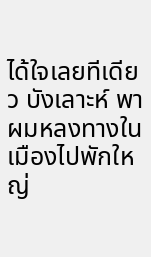ได้ใจเลยทีเดียว บังเลาะห์ พาผมหลงทางในเมืองไปพักใหญ่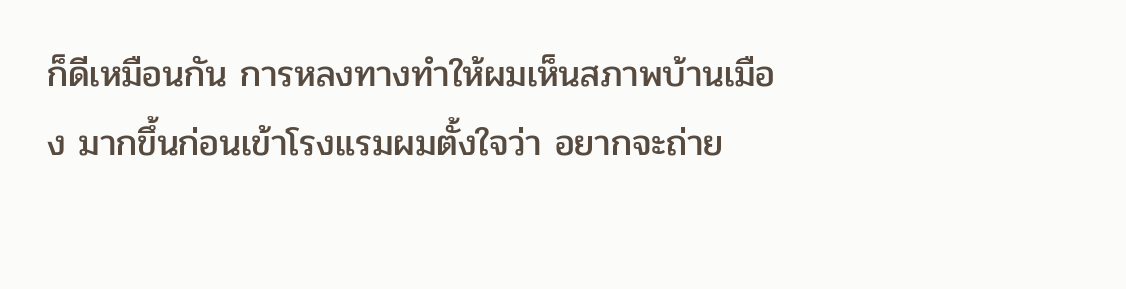ก็ดีเหมือนกัน การหลงทางทำให้ผมเห็นสภาพบ้านเมือง มากขึ้นก่อนเข้าโรงแรมผมตั้งใจว่า อยากจะถ่าย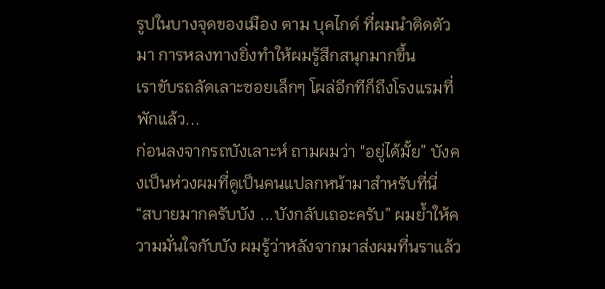รูปในบางจุดของเมือง ตาม บุคไกด์ ที่ผมนำติดตัวมา การหลงทางยิ่งทำให้ผมรู้สึกสนุกมากขึ้น
เราขับรถลัดเลาะซอยเล็กๆ โผล่อีกทีก็ถึงโรงแรมที่พักแล้ว...
ก่อนลงจากรถบังเลาะห์ ถามผมว่า "อยู่ได้มั้ย” บังคงเป็นห่วงผมที่ดูเป็นคนแปลกหน้ามาสำหรับที่นี่
“สบายมากครับบัง ...บังกลับเถอะครับ” ผมย้ำให้ความมั่นใจกับบัง ผมรู้ว่าหลังจากมาส่งผมที่นราแล้ว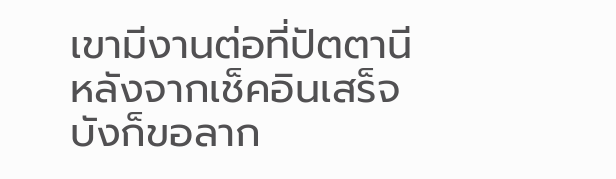เขามีงานต่อที่ปัตตานี หลังจากเช็คอินเสร็จบังก็ขอลาก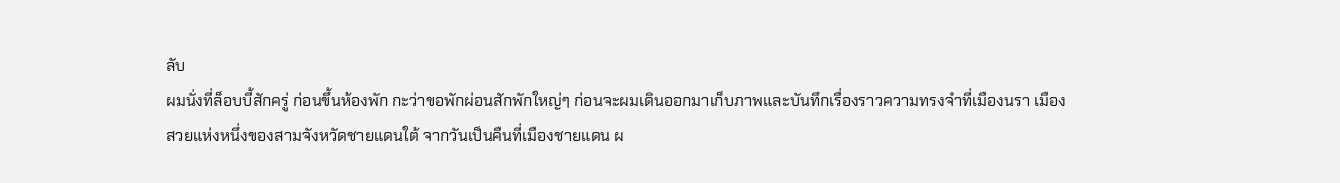ลับ
ผมนั่งที่ล็อบบี้สักครู่ ก่อนขึ้นห้องพัก กะว่าขอพักผ่อนสักพักใหญ่ๆ ก่อนจะผมเดินออกมาเก็บภาพและบันทึกเรื่องราวความทรงจำที่เมืองนรา เมืองสวยแห่งหนึ่งของสามจังหวัดชายแดนใต้ จากวันเป็นคืนที่เมืองชายแดน ผ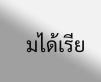มได้เรีย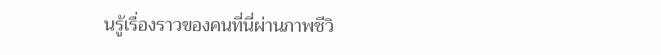นรู้เรื่องราวของคนที่นี่ผ่านภาพชีวิ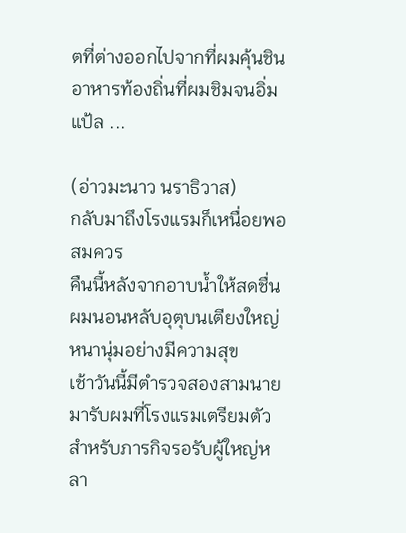ตที่ต่างออกไปจากที่ผมคุ้นชิน อาหารท้องถิ่นที่ผมชิมจนอิ่มแป้ล ...

(อ่าวมะนาว นราธิวาส)
กลับมาถึงโรงแรมก็เหนื่อยพอสมควร
คืนนี้หลังจากอาบน้ำให้สดชื่น ผมนอนหลับอุตุบนเตียงใหญ่ หนานุ่มอย่างมีความสุข
เช้าวันนี้มีตำรวจสองสามนาย มารับผมที่โรงแรมเตรียมตัวสำหรับภารกิจรอรับผู้ใหญ่หลา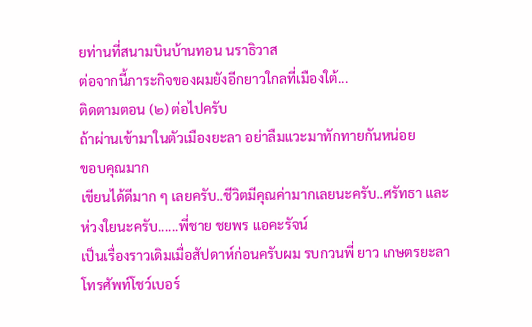ยท่านที่สนามบินบ้านทอน นราธิวาส
ต่อจากนี้ภาระกิจของผมยังอีกยาวใกลที่เมืองใต้...
ติดตามตอน (๒) ต่อไปครับ
ถ้าผ่านเข้ามาในตัวเมืองยะลา อย่าลืมแวะมาทักทายกันหน่อย
ขอบคุณมาก
เขียนได้ดีมาก ๆ เลยครับ..ชีวิตมีคุณค่ามากเลยนะครับ..ศรัทธา และห่วงใยนะครับ......พี่ชาย ชยพร แอคะรัจน์
เป็นเรื่องราวเดิมเมื่อสัปดาห์ก่อนครับผม รบกวนพี่ ยาว เกษตรยะลา โทรศัพท์โชว์เบอร์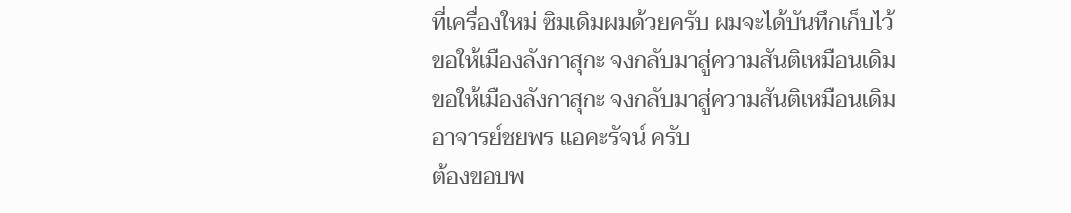ที่เครื่องใหม่ ซิมเดิมผมด้วยครับ ผมจะได้บันทึกเก็บไว้
ขอให้เมืองลังกาสุกะ จงกลับมาสู่ความสันติเหมือนเดิม
ขอให้เมืองลังกาสุกะ จงกลับมาสู่ความสันติเหมือนเดิม
อาจารย์ชยพร แอคะรัจน์ ครับ
ต้องขอบพ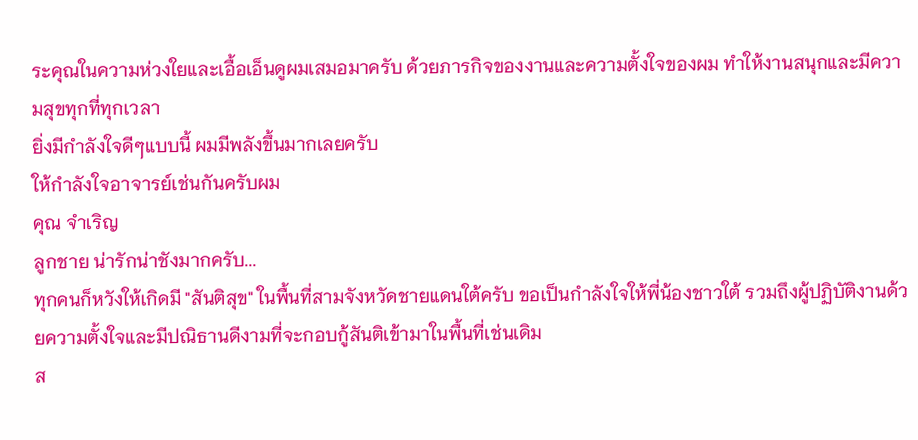ระคุณในความห่วงใยและเอื้อเอ็นดูผมเสมอมาครับ ด้วยภารกิจของงานและความตั้งใจของผม ทำให้งานสนุกและมีความสุขทุกที่ทุกเวลา
ยิ่งมีกำลังใจดีๆแบบนี้ ผมมีพลังขึ้นมากเลยครับ
ให้กำลังใจอาจารย์เช่นกันครับผม
คุณ จำเริญ
ลูกชาย น่ารักน่าชังมากครับ...
ทุกคนก็หวังให้เกิดมี "สันติสุข" ในพื้นที่สามจังหวัดชายแดนใต้ครับ ขอเป็นกำลังใจให้พี่น้องชาวใต้ รวมถึงผู้ปฏิบัติงานด้วยความตั้งใจและมีปณิธานดีงามที่จะกอบกู้สันติเข้ามาในพื้นที่เช่นเดิม
ส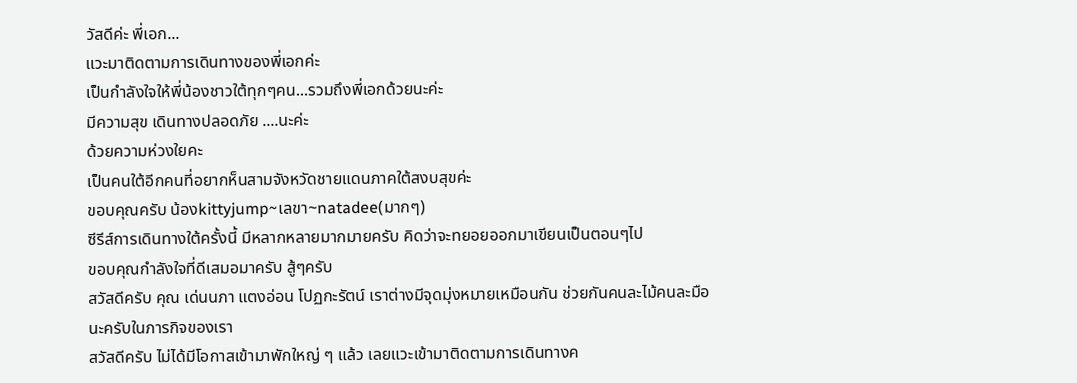วัสดีค่ะ พี่เอก...
แวะมาติดตามการเดินทางของพี่เอกค่ะ
เป็นกำลังใจให้พี่น้องชาวใต้ทุกๆคน...รวมถึงพี่เอกด้วยนะค่ะ
มีความสุข เดินทางปลอดภัย ....นะค่ะ
ด้วยความห่วงใยคะ
เป็นคนใต้อีกคนที่อยากห็นสามจังหวัดชายแดนภาคใต้สงบสุขค่ะ
ขอบคุณครับ น้องkittyjump~เลขา~natadee(มากๆ)
ซีรีส์การเดินทางใต้ครั้งนี้ มีหลากหลายมากมายครับ คิดว่าจะทยอยออกมาเขียนเป็นตอนๆไป
ขอบคุณกำลังใจที่ดีเสมอมาครับ สู้ๆครับ
สวัสดีครับ คุณ เด่นนภา แตงอ่อน โปฏกะรัตน์ เราต่างมีจุดมุ่งหมายเหมือนกัน ช่วยกันคนละไม้คนละมือนะครับในภารกิจของเรา
สวัสดีครับ ไม่ได้มีโอกาสเข้ามาพักใหญ่ ๆ แล้ว เลยแวะเข้ามาติดตามการเดินทางค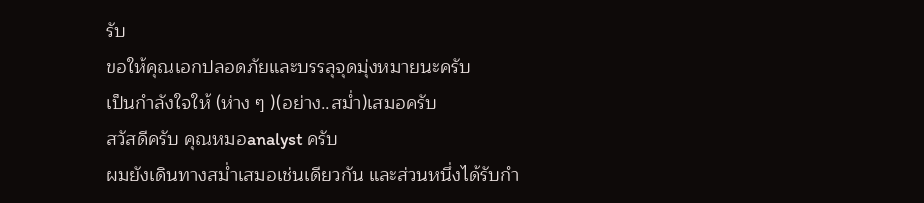รับ
ขอให้คุณเอกปลอดภัยและบรรลุจุดมุ่งหมายนะครับ
เป็นกำลังใจให้ (ห่าง ๆ )(อย่าง..สม่ำ)เสมอครับ
สวัสดีครับ คุณหมอanalyst ครับ
ผมยังเดินทางสม่ำเสมอเช่นเดียวกัน และส่วนหนึ่งได้รับกำ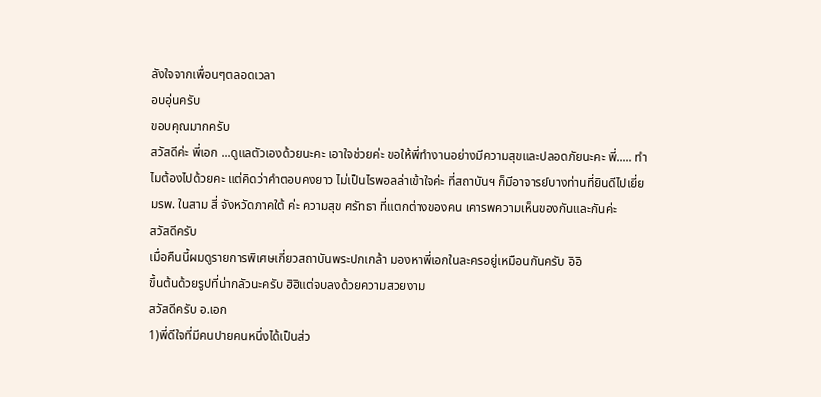ลังใจจากเพื่อนๆตลอดเวลา
อบอุ่นครับ
ขอบคุณมากครับ
สวัสดีค่ะ พี่เอก ...ดูแลตัวเองด้วยนะคะ เอาใจช่วยค่ะ ขอให้พี่ทำงานอย่างมีความสุขและปลอดภัยนะคะ พี่..... ทำไมต้องไปด้วยคะ แต่คิดว่าคำตอบคงยาว ไม่เป็นไรพอลล่าเข้าใจค่ะ ที่สถาบันฯ ก็มีอาจารย์บางท่านที่ยินดีไปเยี่ยมรพ. ในสาม สี่ จังหวัดภาคใต้ ค่ะ ความสุข ศรัทธา ที่แตกต่างของคน เคารพความเห็นของกันและกันค่ะ
สวัสดีครับ
เมื่อคืนนี้ผมดูรายการพิเศษเกี่ยวสถาบันพระปกเกล้า มองหาพี่เอกในละครอยู่เหมือนกันครับ อิอิ
ขึ้นต้นด้วยรูปที่น่ากลัวนะครับ ฮิฮิแต่จบลงด้วยความสวยงาม
สวัสดีครับ อ.เอก
1)พี่ดีใจที่มีคนปายคนหนึ่งได้เป็นส่ว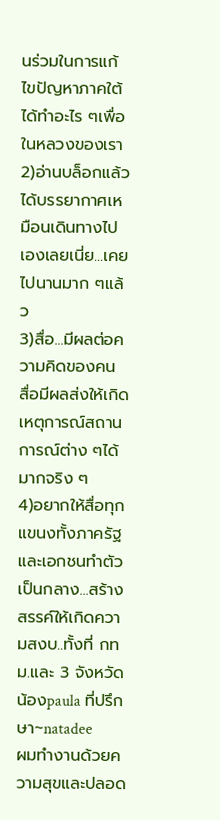นร่วมในการแก้ไขปัญหาภาคใต้ ได้ทำอะไร ๆเพื่อในหลวงของเรา
2)อ่านบล็อกแล้วได้บรรยากาศเหมือนเดินทางไปเองเลยเนี่ย...เคยไปนานมาก ๆแล้ว
3)สื่อ...มีผลต่อความคิดของคน สื่อมีผลส่งให้เกิดเหตุการณ์สถานการณ์ต่าง ๆได้มากจริง ๆ
4)อยากให้สื่อทุกแขนงทั้งภาครัฐและเอกชนทำตัวเป็นกลาง...สร้างสรรค์ให้เกิดความสงบ..ทั้งที่ กทม.และ 3 จังหวัด
น้องpaula ที่ปรึกษา~natadee
ผมทำงานด้วยความสุขและปลอด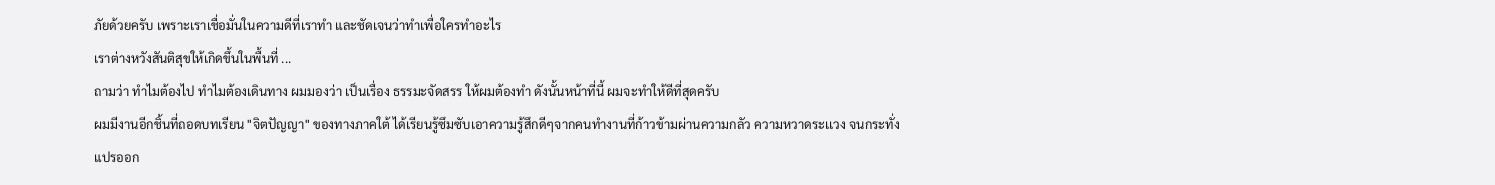ภัยด้วยครับ เพราะเราเชื่อมั่นในความดีที่เราทำ และชัดเจนว่าทำเพื่อใครทำอะไร
เราต่างหวังสันติสุขให้เกิดขึ้นในพื้นที่ ...
ถามว่า ทำไมต้องไป ทำไมต้องเดินทาง ผมมองว่า เป็นเรื่อง ธรรมะจัดสรร ให้ผมต้องทำ ดังนั้นหน้าที่นี้ ผมจะทำให้ดีที่สุดครับ
ผมมีงานอีกชิ้นที่ถอดบทเรียน "จิตปัญญา" ของทางภาคใต้ ได้เรียนรู้ซึมซับเอาความรู้สึกดีๆจากคนทำงานที่ก้าวข้ามผ่านความกลัว ความหวาดระเเวง จนกระทั่งแปรออก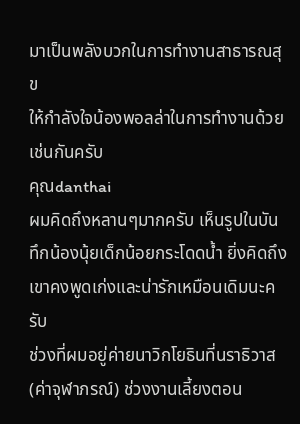มาเป็นพลังบวกในการทำงานสาธารณสุข
ให้กำลังใจน้องพอลล่าในการทำงานด้วยเช่นกันครับ
คุณdanthai
ผมคิดถึงหลานๆมากครับ เห็นรูปในบันทึกน้องนุ้ยเด็กน้อยกระโดดน้ำ ยิ่งคิดถึงเขาคงพูดเก่งและน่ารักเหมือนเดิมนะครับ
ช่วงที่ผมอยู่ค่ายนาวิกโยธินที่นราธิวาส (ค่าจุฬาภรณ์) ช่วงงานเลี้ยงตอน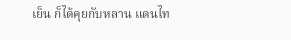เย็น ก็ได้คุยกับหลาน แดนไท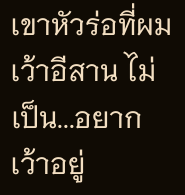เขาหัวร่อที่ผม เว้าอีสาน ไม่เป็น...อยากเว้าอยู่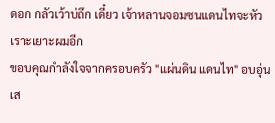ดอก กลัวเว้าบ่ถึก เดี๋ยว เจ้าหลานจอมซนแดนไทจะหัวเราะเยาะผมอีก
ขอบคุณกำลังใจจากครอบครัว "แผ่นดิน แดนไท" อบอุ่นเส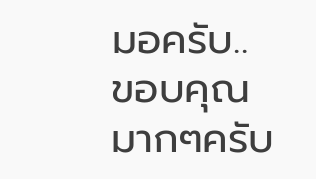มอครับ..
ขอบคุณมากๆครับ